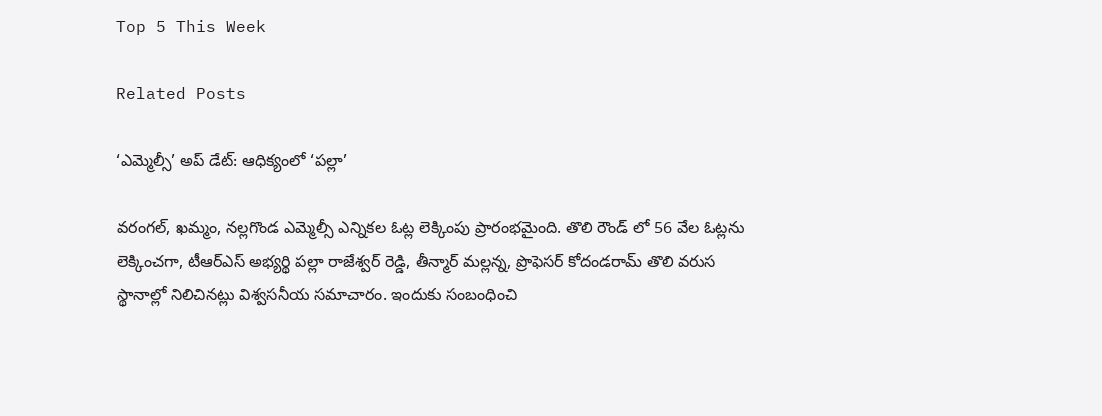Top 5 This Week

Related Posts

‘ఎమ్మెల్సీ’ అప్ డేట్: ఆధిక్యంలో ‘పల్లా’

వరంగల్, ఖమ్మం, నల్లగొండ ఎమ్మెల్సీ ఎన్నికల ఓట్ల లెక్కింపు ప్రారంభమైంది. తొలి రౌండ్ లో 56 వేల ఓట్లను లెక్కించగా, టీఆర్ఎస్ అభ్యర్థి పల్లా రాజేశ్వర్ రెడ్డి, తీన్మార్ మల్లన్న, ప్రొఫెసర్ కోదండరామ్ తొలి వరుస స్థానాల్లో నిలిచినట్లు విశ్వసనీయ సమాచారం. ఇందుకు సంబంధించి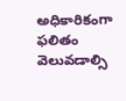అధికారికంగా ఫలితం వెలువడాల్సి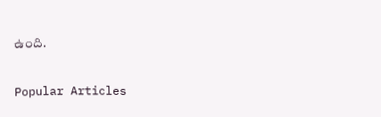ఉంది.

Popular Articles